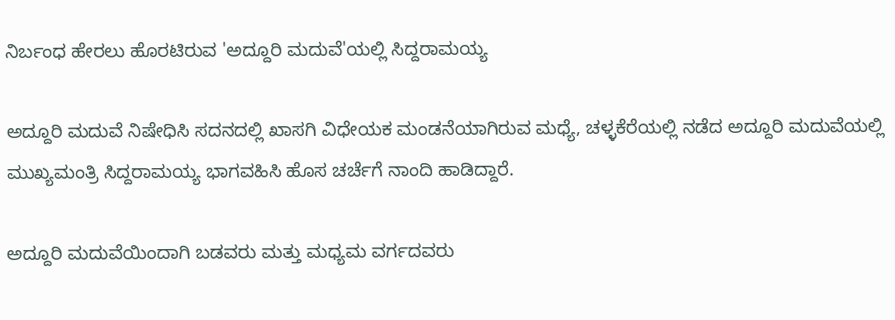ನಿರ್ಬಂಧ ಹೇರಲು ಹೊರಟಿರುವ 'ಅದ್ದೂರಿ ಮದುವೆ'ಯಲ್ಲಿ ಸಿದ್ದರಾಮಯ್ಯ

ಅದ್ದೂರಿ ಮದುವೆ ನಿಷೇಧಿಸಿ ಸದನದಲ್ಲಿ ಖಾಸಗಿ ವಿಧೇಯಕ ಮಂಡನೆಯಾಗಿರುವ ಮಧ್ಯೆ, ಚಳ್ಳಕೆರೆಯಲ್ಲಿ ನಡೆದ ಅದ್ದೂರಿ ಮದುವೆಯಲ್ಲಿ ಮುಖ್ಯಮಂತ್ರಿ ಸಿದ್ದರಾಮಯ್ಯ ಭಾಗವಹಿಸಿ ಹೊಸ ಚರ್ಚೆಗೆ ನಾಂದಿ ಹಾಡಿದ್ದಾರೆ.

ಅದ್ದೂರಿ ಮದುವೆಯಿಂದಾಗಿ ಬಡವರು ಮತ್ತು ಮಧ್ಯಮ ವರ್ಗದವರು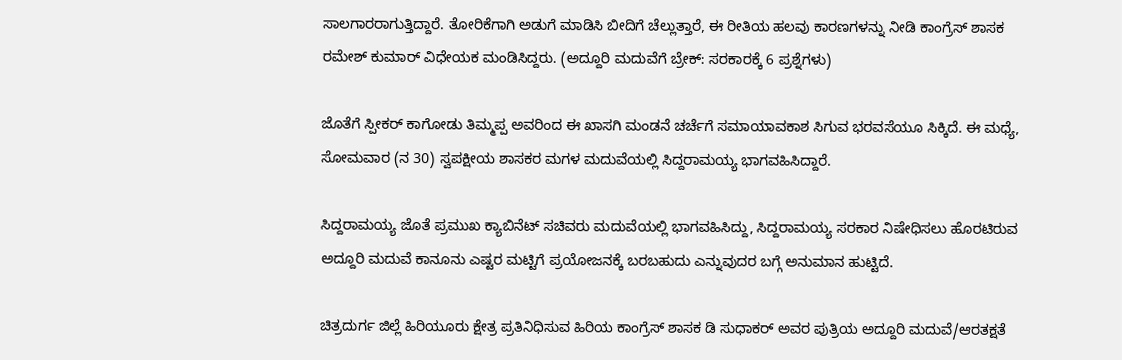ಸಾಲಗಾರರಾಗುತ್ತಿದ್ದಾರೆ. ತೋರಿಕೆಗಾಗಿ ಅಡುಗೆ ಮಾಡಿಸಿ ಬೀದಿಗೆ ಚೆಲ್ಲುತ್ತಾರೆ, ಈ ರೀತಿಯ ಹಲವು ಕಾರಣಗಳನ್ನು ನೀಡಿ ಕಾಂಗ್ರೆಸ್ ಶಾಸಕ ರಮೇಶ್ ಕುಮಾರ್ ವಿಧೇಯಕ ಮಂಡಿಸಿದ್ದರು. (ಅದ್ದೂರಿ ಮದುವೆಗೆ ಬ್ರೇಕ್: ಸರಕಾರಕ್ಕೆ 6 ಪ್ರಶ್ನೆಗಳು)

ಜೊತೆಗೆ ಸ್ಪೀಕರ್ ಕಾಗೋಡು ತಿಮ್ಮಪ್ಪ ಅವರಿಂದ ಈ ಖಾಸಗಿ ಮಂಡನೆ ಚರ್ಚೆಗೆ ಸಮಾಯಾವಕಾಶ ಸಿಗುವ ಭರವಸೆಯೂ ಸಿಕ್ಕಿದೆ. ಈ ಮಧ್ಯೆ, ಸೋಮವಾರ (ನ 30) ಸ್ವಪಕ್ಷೀಯ ಶಾಸಕರ ಮಗಳ ಮದುವೆಯಲ್ಲಿ ಸಿದ್ದರಾಮಯ್ಯ ಭಾಗವಹಿಸಿದ್ದಾರೆ.

ಸಿದ್ದರಾಮಯ್ಯ ಜೊತೆ ಪ್ರಮುಖ ಕ್ಯಾಬಿನೆಟ್ ಸಚಿವರು ಮದುವೆಯಲ್ಲಿ ಭಾಗವಹಿಸಿದ್ದು, ಸಿದ್ದರಾಮಯ್ಯ ಸರಕಾರ ನಿಷೇಧಿಸಲು ಹೊರಟಿರುವ ಅದ್ದೂರಿ ಮದುವೆ ಕಾನೂನು ಎಷ್ಟರ ಮಟ್ಟಿಗೆ ಪ್ರಯೋಜನಕ್ಕೆ ಬರಬಹುದು ಎನ್ನುವುದರ ಬಗ್ಗೆ ಅನುಮಾನ ಹುಟ್ಟಿದೆ.

ಚಿತ್ರದುರ್ಗ ಜಿಲ್ಲೆ ಹಿರಿಯೂರು ಕ್ಷೇತ್ರ ಪ್ರತಿನಿಧಿಸುವ ಹಿರಿಯ ಕಾಂಗ್ರೆಸ್ ಶಾಸಕ ಡಿ ಸುಧಾಕರ್ ಅವರ ಪುತ್ರಿಯ ಅದ್ದೂರಿ ಮದುವೆ/ಆರತಕ್ಷತೆ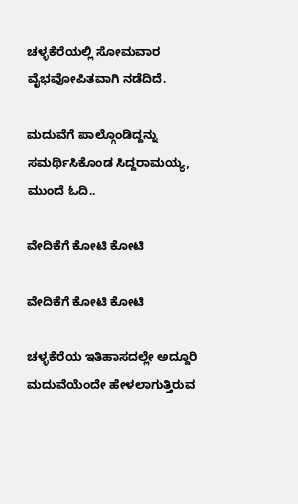ಚಳ್ಳಕೆರೆಯಲ್ಲಿ ಸೋಮವಾರ ವೈಭವೋಪಿತವಾಗಿ ನಡೆದಿದೆ.

ಮದುವೆಗೆ ಪಾಲ್ಗೊಂಡಿದ್ದನ್ನು ಸಮರ್ಥಿಸಿಕೊಂಡ ಸಿದ್ದರಾಮಯ್ಯ, ಮುಂದೆ ಓದಿ..

ವೇದಿಕೆಗೆ ಕೋಟಿ ಕೋಟಿ

ವೇದಿಕೆಗೆ ಕೋಟಿ ಕೋಟಿ

ಚಳ್ಳಕೆರೆಯ ಇತಿಹಾಸದಲ್ಲೇ ಅದ್ದೂರಿ ಮದುವೆಯೆಂದೇ ಹೇಳಲಾಗುತ್ತಿರುವ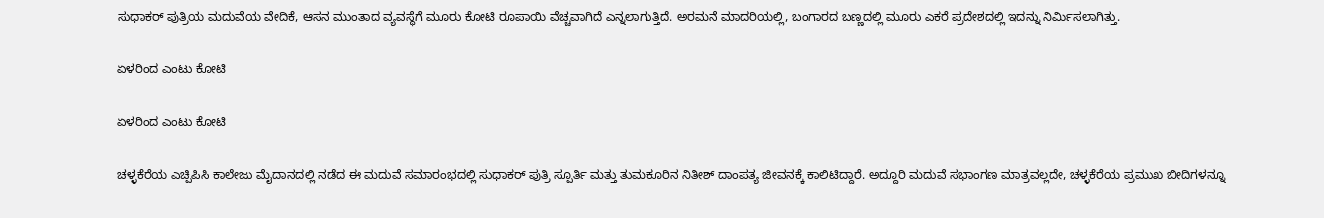ಸುಧಾಕರ್ ಪುತ್ರಿಯ ಮದುವೆಯ ವೇದಿಕೆ, ಆಸನ ಮುಂತಾದ ವ್ಯವಸ್ಥೆಗೆ ಮೂರು ಕೋಟಿ ರೂಪಾಯಿ ವೆಚ್ಚವಾಗಿದೆ ಎನ್ನಲಾಗುತ್ತಿದೆ. ಅರಮನೆ ಮಾದರಿಯಲ್ಲಿ, ಬಂಗಾರದ ಬಣ್ಣದಲ್ಲಿ ಮೂರು ಎಕರೆ ಪ್ರದೇಶದಲ್ಲಿ ಇದನ್ನು ನಿರ್ಮಿಸಲಾಗಿತ್ತು.

ಏಳರಿಂದ ಎಂಟು ಕೋಟಿ

ಏಳರಿಂದ ಎಂಟು ಕೋಟಿ

ಚಳ್ಳಕೆರೆಯ ಎಚ್ಪಿಪಿಸಿ ಕಾಲೇಜು ಮೈದಾನದಲ್ಲಿ ನಡೆದ ಈ ಮದುವೆ ಸಮಾರಂಭದಲ್ಲಿ ಸುಧಾಕರ್ ಪುತ್ರಿ ಸ್ಪೂರ್ತಿ ಮತ್ತು ತುಮಕೂರಿನ ನಿತೀಶ್ ದಾಂಪತ್ಯ ಜೀವನಕ್ಕೆ ಕಾಲಿಟಿದ್ದಾರೆ. ಅದ್ದೂರಿ ಮದುವೆ ಸಭಾಂಗಣ ಮಾತ್ರವಲ್ಲದೇ, ಚಳ್ಳಕೆರೆಯ ಪ್ರಮುಖ ಬೀದಿಗಳನ್ನೂ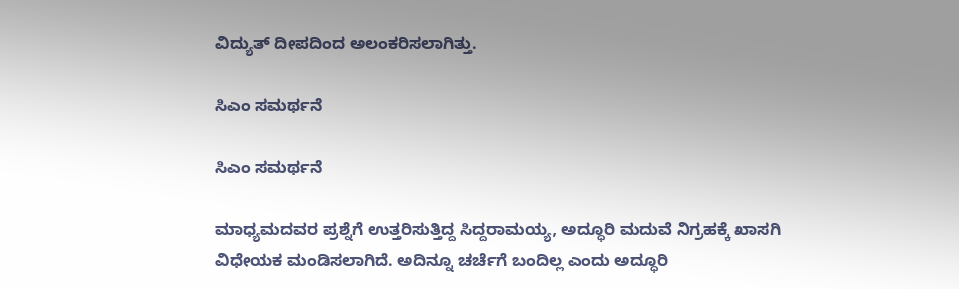ವಿದ್ಯುತ್ ದೀಪದಿಂದ ಅಲಂಕರಿಸಲಾಗಿತ್ತು.

ಸಿಎಂ ಸಮರ್ಥನೆ

ಸಿಎಂ ಸಮರ್ಥನೆ

ಮಾಧ್ಯಮದವರ ಪ್ರಶ್ನೆಗೆ ಉತ್ತರಿಸುತ್ತಿದ್ದ ಸಿದ್ದರಾಮಯ್ಯ, ಅದ್ಧೂರಿ ಮದುವೆ ನಿಗ್ರಹಕ್ಕೆ ಖಾಸಗಿ ವಿಧೇಯಕ ಮಂಡಿಸಲಾಗಿದೆ. ಅದಿನ್ನೂ ಚರ್ಚೆಗೆ ಬಂದಿಲ್ಲ ಎಂದು ಅದ್ಧೂರಿ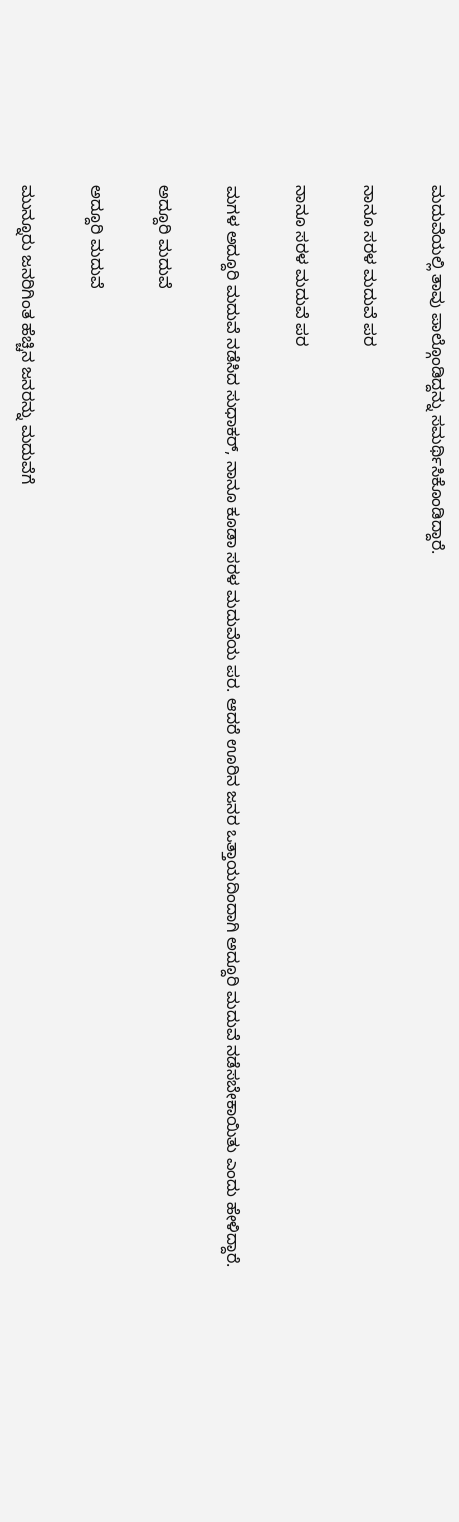ಮದುವೆಯಲ್ಲಿ ತಾವು ಪಾಲ್ಗೊಂಡಿದ್ದನ್ನು ಸಮರ್ಥಿಸಿಕೊಂಡಿದ್ದಾರೆ.

ನಾನೂ ಸರಳ ಮದುವೆ ಪರ

ನಾನೂ ಸರಳ ಮದುವೆ ಪರ

ಮಗಳ ಅದ್ದೂರಿ ಮದುವೆ ನಡೆಸಿದ ಸುಧಾಕರ್, ನಾನೂ ಕೂಡಾ ಸರಳ ಮದುವೆಯ ಪರ. ಆದರೆ ಊರಿನ ಜನರ ಒತ್ತಾಯದಿಂದಾಗಿ ಅದ್ದೂರಿ ಮದುವೆ ನಡೆಸಬೇಕಾಯಿತು ಎಂದು ಹೇಳಿದ್ದಾರೆ.

ಅದ್ದೂರಿ ಮದುವೆ

ಅದ್ದೂರಿ ಮದುವೆ

ಮುನ್ನೂರು ಜನರಿಗಿಂತ ಹೆಚ್ಚಿನ ಜನರನ್ನು ಮದುವೆಗೆ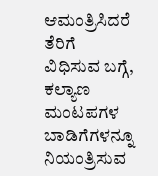ಆಮಂತ್ರಿಸಿದರೆ ತೆರಿಗೆ ವಿಧಿಸುವ ಬಗ್ಗೆ, ಕಲ್ಯಾಣ ಮಂಟಪಗಳ ಬಾಡಿಗೆಗಳನ್ನೂ ನಿಯಂತ್ರಿಸುವ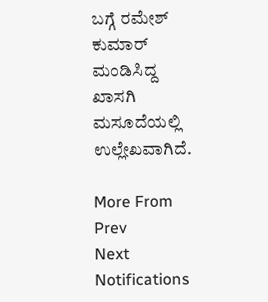ಬಗ್ಗೆ ರಮೇಶ್ ಕುಮಾರ್ ಮಂಡಿಸಿದ್ದ ಖಾಸಗಿ ಮಸೂದೆಯಲ್ಲಿ ಉಲ್ಲೇಖವಾಗಿದೆ.

More From
Prev
Next
Notifications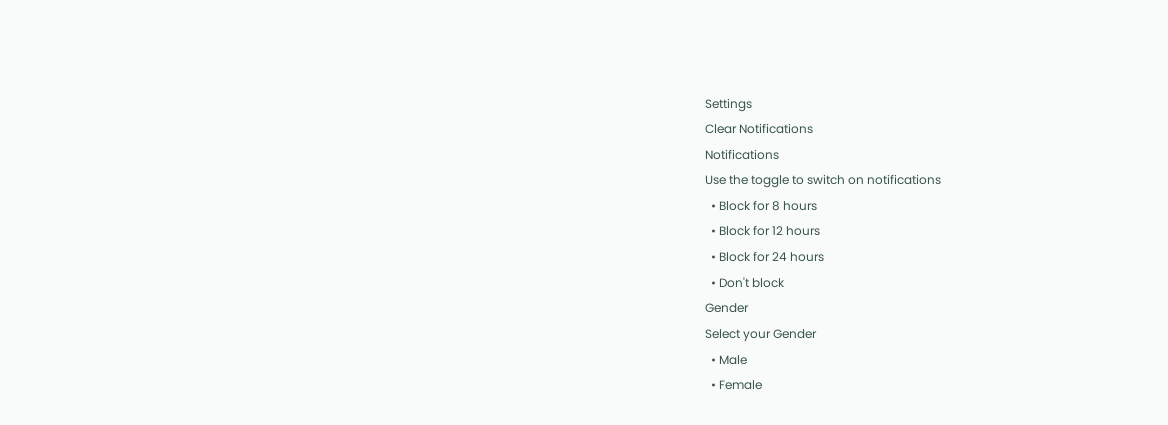Settings
Clear Notifications
Notifications
Use the toggle to switch on notifications
  • Block for 8 hours
  • Block for 12 hours
  • Block for 24 hours
  • Don't block
Gender
Select your Gender
  • Male
  • Female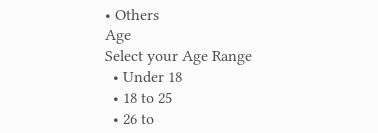• Others
Age
Select your Age Range
  • Under 18
  • 18 to 25
  • 26 to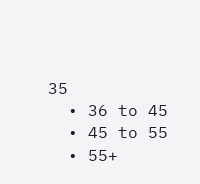35
  • 36 to 45
  • 45 to 55
  • 55+